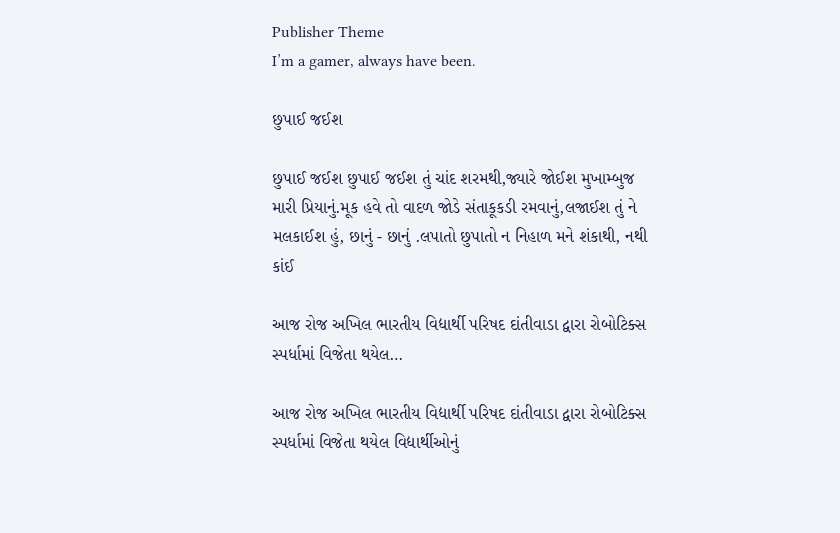Publisher Theme
I’m a gamer, always have been.

છુપાઈ જઈશ

છુપાઈ જઈશ છુપાઈ જઈશ તું ચાંદ શરમથી,જ્યારે જોઈશ મુખામ્બુજ મારી પ્રિયાનું.મૂક હવે તો વાદળ જોડે સંતાકૂકડી રમવાનું,લજાઈશ તું ને મલકાઈશ હું, છાનું - છાનું .લપાતો છુપાતો ન નિહાળ મને શંકાથી, નથી કાંઈ

આજ રોજ અખિલ ભારતીય વિદ્યાર્થી પરિષદ દાંતીવાડા દ્વારા રોબોટિક્સ સ્પર્ધામાં વિજેતા થયેલ…

આજ રોજ અખિલ ભારતીય વિદ્યાર્થી પરિષદ દાંતીવાડા દ્વારા રોબોટિક્સ સ્પર્ધામાં વિજેતા થયેલ વિદ્યાર્થીઓનું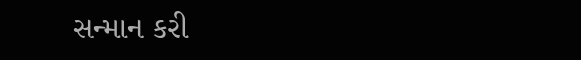સન્માન કરી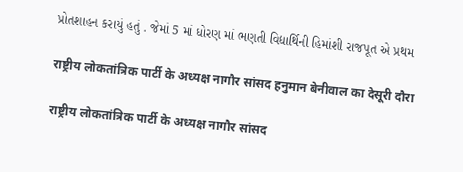પ્રોતશાહન કરાયું હતું . જેમાં 5 માં ધોરણ માં ભણતી વિદ્યાર્થિની હિમાંશી રાજપૂત એ પ્રથમ

राष्ट्रीय लोकतांत्रिक पार्टी के अध्यक्ष नागौर सांसद हनुमान बेनीवाल का देसूरी दौरा

राष्ट्रीय लोकतांत्रिक पार्टी के अध्यक्ष नागौर सांसद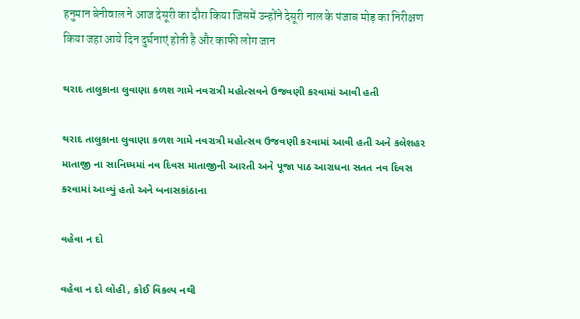हनुमान बेनीवाल ने आज देसूरी का दौरा किया जिसमें उन्होंने देसूरी नाल के पंजाब मोड़ का निरीक्षण किया जहा आये दिन दुर्घनाएं होती है और काफी लोग जान

થરાદ તાલુકાના લુવાણા કળશ ગામે નવરાત્રી મહોત્સવને ઉજવણી કરવામાં આવી હતી

થરાદ તાલુકાના લુવાણા કળશ ગામે નવરાત્રી મહોત્સવ ઉજવણી કરવામાં આવી હતી અને કલેશહર માતાજી ના સાનિધ્યમાં નવ દિવસ માતાજીની આરતી અને પૂજા પાઠ આરાધના સતત નવ દિવસ કરવામાં આવ્યું હતો અને બનાસકાંઠાના

વહેવા ન દો

વહેવા ન દો લોહી , કોઈ વિકલ્પ નથી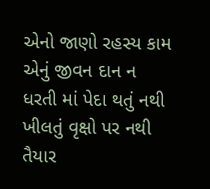એનો જાણો રહસ્ય કામ એનું જીવન દાન ન ધરતી માં પેદા થતું નથી ખીલતું વૃક્ષો પર નથી તૈયાર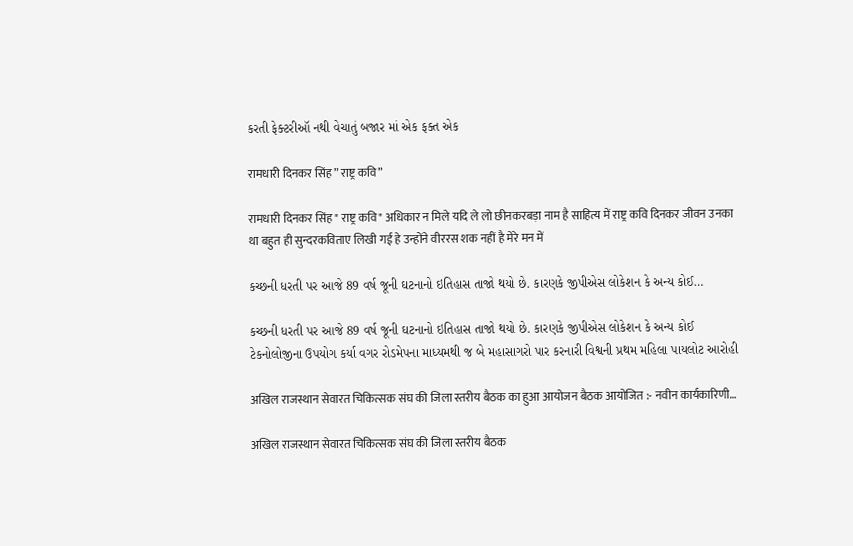કરતી ફેક્ટરીઑ નથી વેચાતું બજાર માં એક ફક્ત એક

रामधारी दिनकर सिंह ” राष्ट्र कवि”

रामधारी दिनकर सिंह " राष्ट्र कवि" अधिकार न मिले यदि ले लो छीनकरबड़ा नाम है साहित्य में राष्ट्र कवि दिनकर जीवन उनका था बहुत ही सुन्दरकविताए लिखी गई हे उन्होंने वीररस शक नहीं है मेरे मन में

કચ્છની ધરતી પર આજે 89 વર્ષ જૂની ઘટનાનો ઇતિહાસ તાજો થયો છે. કારણકે જીપીએસ લોકેશન કે અન્ય કોઈ…

કચ્છની ધરતી પર આજે 89 વર્ષ જૂની ઘટનાનો ઇતિહાસ તાજો થયો છે. કારણકે જીપીએસ લોકેશન કે અન્ય કોઈ ટેકનોલોજીના ઉપયોગ કર્યા વગર રોડમેપના માધ્યમથી જ બે મહાસાગરો પાર કરનારી વિશ્વની પ્રથમ મહિલા પાયલોટ આરોહી

अखिल राजस्थान सेवारत चिकित्सक संघ की जिला स्तरीय बैठक का हुआ आयोजन बैठक आयोजित :- नवीन कार्यकारिणी…

अखिल राजस्थान सेवारत चिकित्सक संघ की जिला स्तरीय बैठक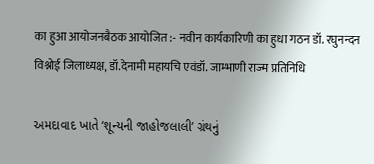का हुआ आयोजनबैठक आयोजित :- नवीन कार्यकारिणी का हुधा गठन डॉ. रघुनन्दन विश्नोई जिलाध्यक्ष, डॉ.देनामी महायचि एवंडॉ. जाम्भाणी राज्म प्रतिनिधि

અમદાવાદ ખાતે ‘શૂન્યની જાહોજલાલી’ ગ્રંથનું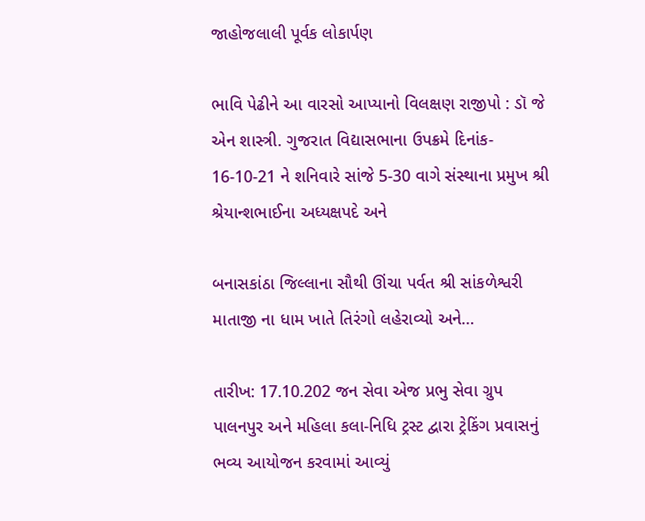જાહોજલાલી પૂર્વક લોકાર્પણ

ભાવિ પેઢીને આ વારસો આપ્યાનો વિલક્ષણ રાજીપો : ડૉ જે એન શાસ્ત્રી. ગુજરાત વિદ્યાસભાના ઉપક્રમે દિનાંક- 16-10-21 ને શનિવારે સાંજે 5-30 વાગે સંસ્થાના પ્રમુખ શ્રી શ્રેયાન્શભાઈના અધ્યક્ષપદે અને

બનાસકાંઠા જિલ્લાના સૌથી ઊંચા પર્વત શ્રી સાંકળેશ્વરી માતાજી ના ધામ ખાતે તિરંગો લહેરાવ્યો અને…

તારીખ: 17.10.202 જન સેવા એજ પ્રભુ સેવા ગ્રુપ પાલનપુર અને મહિલા કલા-નિધિ ટ્રસ્ટ દ્વારા ટ્રેકિંગ પ્રવાસનું ભવ્ય આયોજન કરવામાં આવ્યું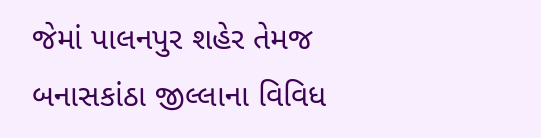જેમાં પાલનપુર શહેર તેમજ બનાસકાંઠા જીલ્લાના વિવિધ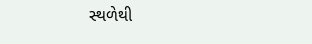સ્થળેથી